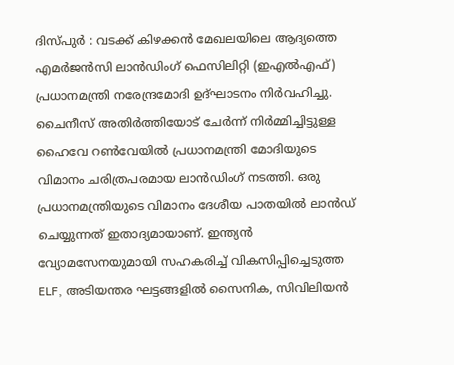ദിസ്പുർ : വടക്ക് കിഴക്കൻ മേഖലയിലെ ആദ്യത്തെ എമർജൻസി ലാൻഡിംഗ് ഫെസിലിറ്റി (ഇഎൽഎഫ്) പ്രധാനമന്ത്രി നരേന്ദ്രമോദി ഉദ്ഘാടനം നിർവഹിച്ചു. ചൈനീസ് അതിർത്തിയോട് ചേർന്ന് നിർമ്മിച്ചിട്ടുള്ള ഹൈവേ റൺവേയിൽ പ്രധാനമന്ത്രി മോദിയുടെ വിമാനം ചരിത്രപരമായ ലാൻഡിംഗ് നടത്തി. ഒരു പ്രധാനമന്ത്രിയുടെ വിമാനം ദേശീയ പാതയിൽ ലാൻഡ് ചെയ്യുന്നത് ഇതാദ്യമായാണ്. ഇന്ത്യൻ വ്യോമസേനയുമായി സഹകരിച്ച് വികസിപ്പിച്ചെടുത്ത ELF, അടിയന്തര ഘട്ടങ്ങളിൽ സൈനിക, സിവിലിയൻ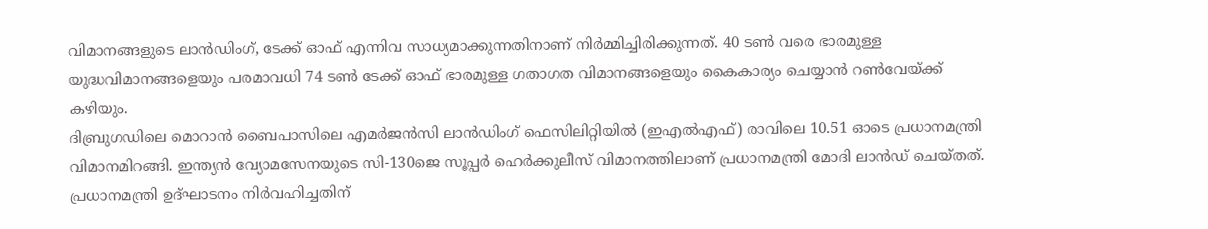വിമാനങ്ങളുടെ ലാൻഡിംഗ്, ടേക്ക് ഓഫ് എന്നിവ സാധ്യമാക്കുന്നതിനാണ് നിർമ്മിച്ചിരിക്കുന്നത്. 40 ടൺ വരെ ഭാരമുള്ള യുദ്ധവിമാനങ്ങളെയും പരമാവധി 74 ടൺ ടേക്ക് ഓഫ് ഭാരമുള്ള ഗതാഗത വിമാനങ്ങളെയും കൈകാര്യം ചെയ്യാൻ റൺവേയ്ക്ക് കഴിയും.
ദിബ്രുഗഡിലെ മൊറാൻ ബൈപാസിലെ എമർജൻസി ലാൻഡിംഗ് ഫെസിലിറ്റിയിൽ (ഇഎൽഎഫ്) രാവിലെ 10.51 ഓടെ പ്രധാനമന്ത്രി വിമാനമിറങ്ങി. ഇന്ത്യൻ വ്യോമസേനയുടെ സി-130ജെ സൂപ്പർ ഹെർക്കുലീസ് വിമാനത്തിലാണ് പ്രധാനമന്ത്രി മോദി ലാൻഡ് ചെയ്തത്. പ്രധാനമന്ത്രി ഉദ്ഘാടനം നിർവഹിച്ചതിന്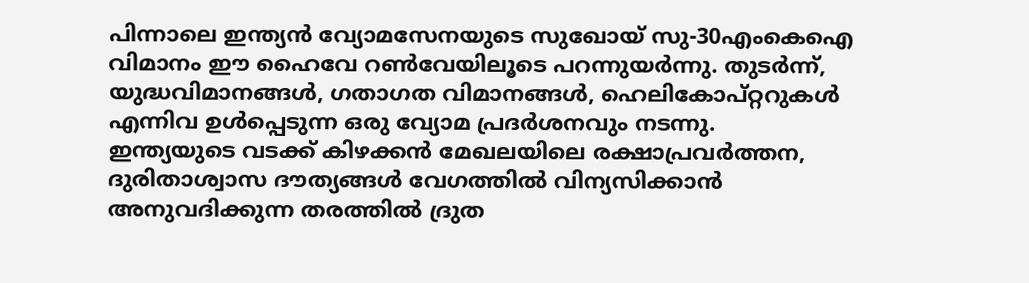പിന്നാലെ ഇന്ത്യൻ വ്യോമസേനയുടെ സുഖോയ് സു-30എംകെഐ വിമാനം ഈ ഹൈവേ റൺവേയിലൂടെ പറന്നുയർന്നു. തുടർന്ന്, യുദ്ധവിമാനങ്ങൾ, ഗതാഗത വിമാനങ്ങൾ, ഹെലികോപ്റ്ററുകൾ എന്നിവ ഉൾപ്പെടുന്ന ഒരു വ്യോമ പ്രദർശനവും നടന്നു.
ഇന്ത്യയുടെ വടക്ക് കിഴക്കൻ മേഖലയിലെ രക്ഷാപ്രവർത്തന, ദുരിതാശ്വാസ ദൗത്യങ്ങൾ വേഗത്തിൽ വിന്യസിക്കാൻ അനുവദിക്കുന്ന തരത്തിൽ ദ്രുത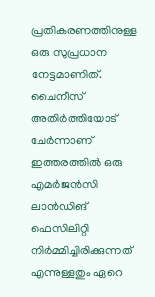പ്രതികരണത്തിനുള്ള ഒരു സുപ്രധാന നേട്ടമാണിത്. ചൈനീസ് അതിർത്തിയോട് ചേർന്നാണ് ഇത്തരത്തിൽ ഒരു എമർജൻസി ലാൻഡിങ് ഫെസിലിറ്റി നിർമ്മിച്ചിരിക്കുന്നത് എന്നുള്ളതും ഏറെ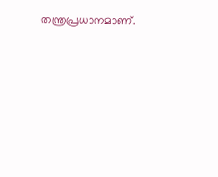തന്ത്രപ്രധാനമാണ്.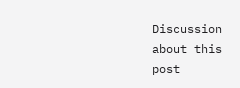Discussion about this post